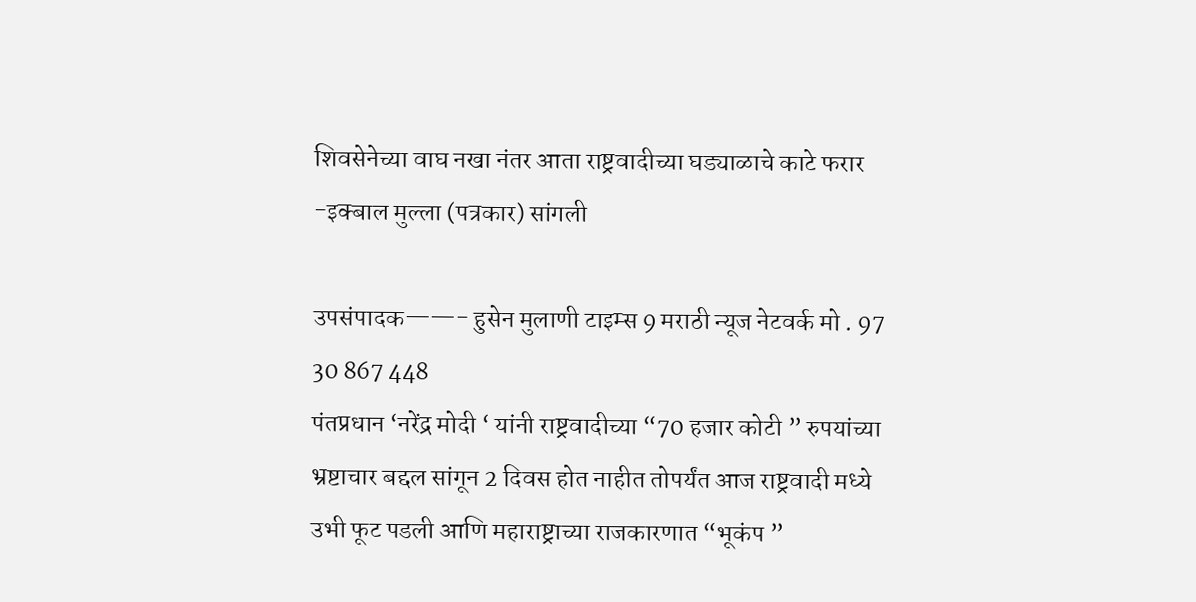शिवसेनेच्या वाघ नखा नंतर आता राष्ट्रवादीच्या घड्याळाचे काटे फरार -इक्बाल मुल्ला (पत्रकार) सांगली

उपसंपादक——- हुसेन मुलाणी टाइम्स 9 मराठी न्यूज नेटवर्क मो . 97 30 867 448
पंतप्रधान ‘नरेंद्र मोदी ‘ यांनी राष्ट्रवादीच्या “70 हजार कोटी ” रुपयांच्या भ्रष्टाचार बद्दल सांगून 2 दिवस होत नाहीत तोपर्यंत आज राष्ट्रवादी मध्ये उभी फूट पडली आणि महाराष्ट्राच्या राजकारणात “भूकंप ”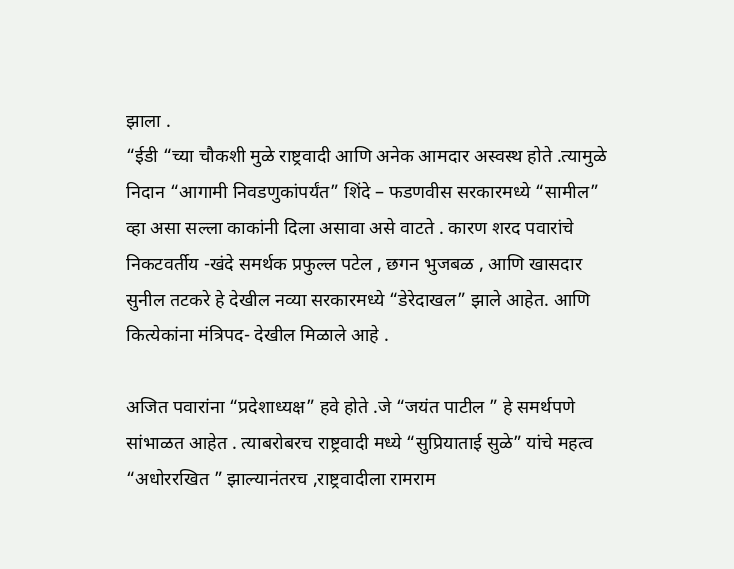झाला .
“ईडी “च्या चौकशी मुळे राष्ट्रवादी आणि अनेक आमदार अस्वस्थ होते .त्यामुळे निदान “आगामी निवडणुकांपर्यंत” शिंदे – फडणवीस सरकारमध्ये “सामील” व्हा असा सल्ला काकांनी दिला असावा असे वाटते . कारण शरद पवारांचे निकटवर्तीय -खंदे समर्थक प्रफुल्ल पटेल , छगन भुजबळ , आणि खासदार सुनील तटकरे हे देखील नव्या सरकारमध्ये “डेरेदाखल” झाले आहेत. आणि कित्येकांना मंत्रिपद- देखील मिळाले आहे .

अजित पवारांना “प्रदेशाध्यक्ष” हवे होते .जे “जयंत पाटील ” हे समर्थपणे सांभाळत आहेत . त्याबरोबरच राष्ट्रवादी मध्ये “सुप्रियाताई सुळे” यांचे महत्व “अधोररखित ” झाल्यानंतरच ,राष्ट्रवादीला रामराम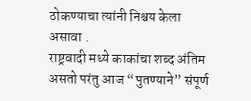ठोकण्याचा त्यांनी निश्चय केला असावा .
राष्ट्रवादी मध्ये काकांचा शब्द अंतिम असतो परंतु आज “पुतण्याने” संपूर्ण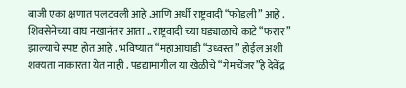बाजी एका क्षणात पलटवली आहे .आणि अर्धी राष्ट्रवादी “फोडली” आहे .
शिवसेनेच्या वाघ नखानंतर आता .. राष्ट्रवादी च्या घड्याळाचे काटे “फरार” झाल्याचे स्पष्ट होत आहे . भविष्यात “महाआघाडी “उध्वस्त” होईल अशी शक्यता नाकारता येत नाही . पडद्यामागील या खेळीचे “गेमचेंजर”हे देवेंद्र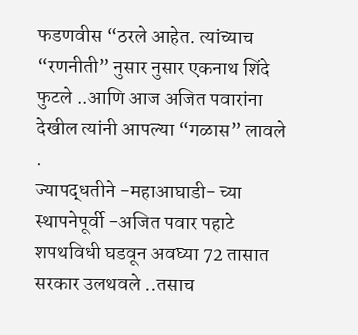फडणवीस “ठरले आहेत. त्यांच्याच “रणनीती” नुसार नुसार एकनाथ शिंदे फुटले ..आणि आज अजित पवारांना देखील त्यांनी आपल्या “गळास” लावले .
ज्यापद्धतीने -महाआघाडी- च्या स्थापनेपूर्वी -अजित पवार पहाटे शपथविधी घडवून अवघ्या 72 तासात सरकार उलथवले ..तसाच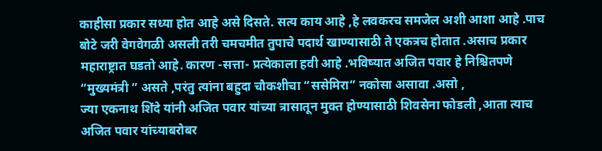काहीसा प्रकार सध्या होत आहे असे दिसते. सत्य काय आहे ,हे लवकरच समजेल अशी आशा आहे .पाच बोटे जरी वेगवेगळी असली तरी चमचमीत तुपाचे पदार्थ खाण्यासाठी ते एकत्रच होतात .असाच प्रकार महाराष्ट्रात घडतो आहे. कारण -सत्ता- प्रत्येकाला हवी आहे .भविष्यात अजित पवार हे निश्चितपणे “मुख्यमंत्री ” असते ,परंतु त्यांना बहुदा चौकशीचा “ससेमिरा” नकोसा असावा .असो ,
ज्या एकनाथ शिंदे यांनी अजित पवार यांच्या त्रासातून मुक्त होण्यासाठी शिवसेना फोडली ,आता त्याच अजित पवार यांच्याबरोबर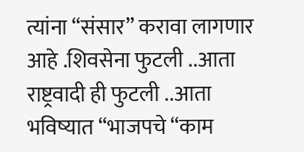त्यांना “संसार” करावा लागणार आहे .शिवसेना फुटली ..आता राष्ट्रवादी ही फुटली ..आता भविष्यात “भाजपचे “काम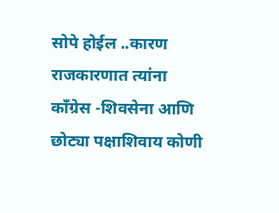सोपे होईल ..कारण राजकारणात त्यांना काँग्रेस -शिवसेना आणि छोट्या पक्षाशिवाय कोणी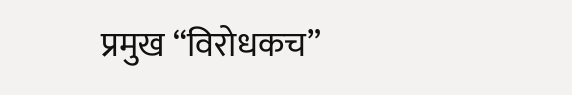प्रमुख “विरोधकच”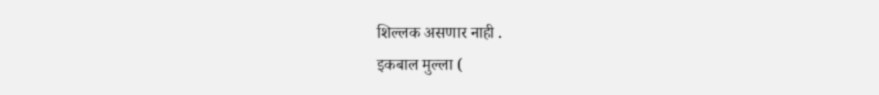शिल्लक असणार नाही .
इकबाल मुल्ला (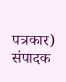पत्रकार)
संपादक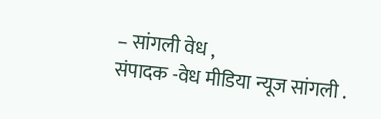– सांगली वेध ,
संपादक -वेध मीडिया न्यूज सांगली .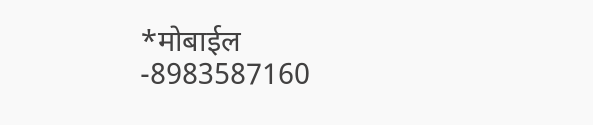*मोबाईल -8983587160